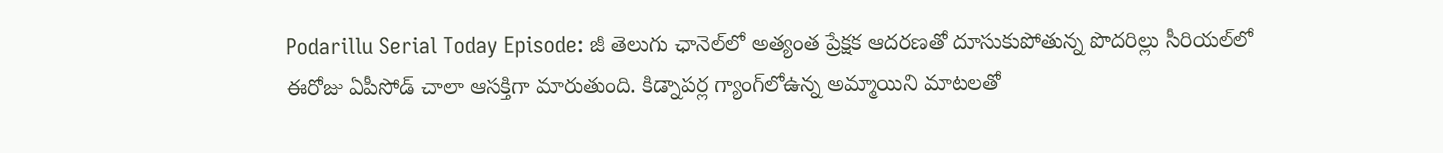Podarillu Serial Today Episode: జీ తెలుగు ఛానెల్‌లో అత్యంత ప్రేక్షక ఆదరణతో దూసుకుపోతున్న పొదరిల్లు సీరియల్‌లో ఈరోజు ఏపీసోడ్ చాలా ఆసక్తిగా మారుతుంది. కిడ్నాపర్ల గ్యాంగ్‌లోఉన్న అమ్మాయిని మాటలతో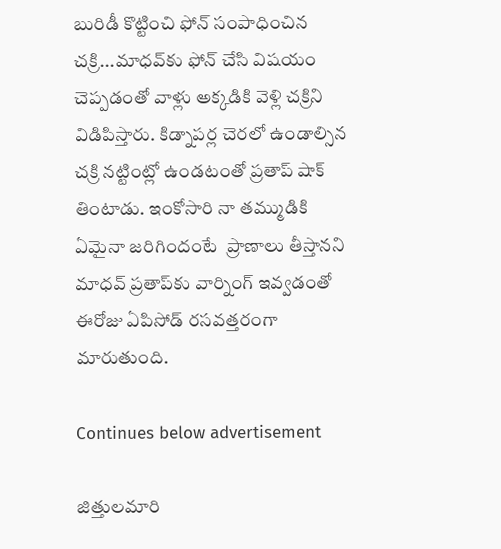బురిడీ కొట్టించి ఫోన్ సంపాధించిన చక్రి...మాధవ్‌కు ఫోన్ చేసి విషయం చెప్పడంతో వాళ్లు అక్కడికి వెళ్లి చక్రిని  విడిపిస్తారు. కిడ్నాపర్ల చెరలో ఉండాల్సిన చక్రి నట్టింట్లో ఉండటంతో ప్రతాప్‌ షాక్‌ తింటాడు. ఇంకోసారి నా తమ్ముడికి ఏమైనా జరిగిందంటే  ప్రాణాలు తీస్తానని మాధవ్‌ ప్రతాప్‌కు వార్నింగ్‌ ఇవ్వడంతో ఈరోజు ఏపిసోడ్‌ రసవత్తరంగా మారుతుంది.

Continues below advertisement

జిత్తులమారి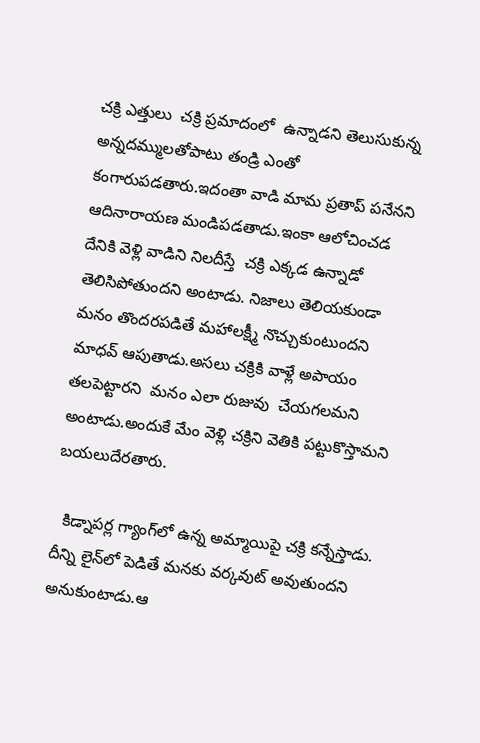చక్రి ఎత్తులు  చక్రి ప్రమాదంలో  ఉన్నాడని తెలుసుకున్న అన్నదమ్ములతోపాటు తండ్రి ఎంతో కంగారుపడతారు.ఇదంతా వాడి మామ ప్రతాప్‌ పనేనని ఆదినారాయణ మండిపడతాడు.ఇంకా ఆలోచించడ దేనికి వెళ్లి వాడిని నిలదీస్తే  చక్రి ఎక్కడ ఉన్నాడో తెలిసిపోతుందని అంటాడు. నిజాలు తెలియకుండా మనం తొందరపడితే మహాలక్ష్మీ నొచ్చుకుంటుందని మాధవ్‌ ఆపుతాడు.అసలు చక్రికి వా‌ళ్లే అపాయం తలపెట్టారని  మనం ఎలా రుజువు  చేయగలమని అంటాడు.అందుకే మేం వెళ్లి చక్రిని వెతికి పట్టుకొస్తామని బయలుదేరతారు.

  కిడ్నాపర్ల గ్యాంగ్‌లో ఉన్న అమ్మాయిపై చక్రి కన్నేస్తాడు. దీన్ని లైన్‌లో పెడితే మనకు వర్కవుట్ అవుతుందని అనుకుంటాడు.ఆ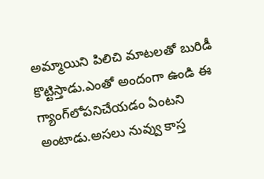అమ్మాయిని పిలిచి మాటలతో బురిడీ కొట్టిస్తాడు.ఎంతో అందంగా ఉండి ఈ గ్యాంగ్‌లోపనిచేయడం ఏంటని అంటాడు.అసలు నువ్వు కాస్త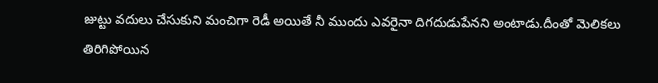జుట్టు వదులు చేసుకుని మంచిగా రెడీ అయితే నీ ముందు ఎవరైనా దిగదుడుపేనని అంటాడు.దీంతో మెలికలు తిరిగిపోయిన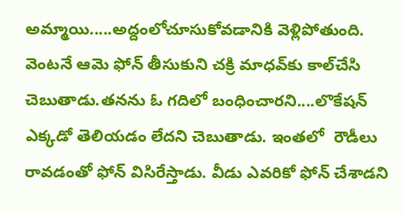అమ్మాయి.....అద్దంలోచూసుకోవడానికి వెళ్లిపోతుంది. వెంటనే ఆమె ఫోన్ తీసుకుని చక్రి మాధవ్‌కు కాల్‌చేసి చెబుతాడు.తనను ఓ గదిలో బంధించారని....లొకేషన్ ఎక్కడో తెలియడం లేదని చెబుతాడు. ఇంతలో  రౌడీలు రావడంతో ఫోన్ విసిరేస్తాడు. వీడు ఎవరికో ఫోన్ చేశాడని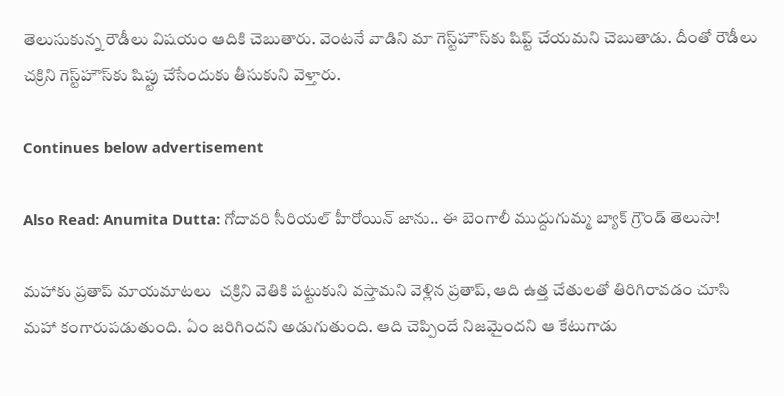తెలుసుకున్న రౌడీలు విషయం ఆదికి చెబుతారు. వెంటనే వాడిని మా గెస్ట్‌హౌస్‌కు షిప్ట్‌ చేయమని చెబుతాడు. దీంతో రౌడీలు చక్రిని గెస్ట్‌హౌస్‌కు షిప్టు చేసేందుకు తీసుకుని వెళ్తారు.

Continues below advertisement

Also Read: Anumita Dutta: గోదావరి సీరియల్ హీరోయిన్ జాను.. ఈ బెంగాలీ ముద్దుగుమ్మ బ్యాక్ గ్రౌండ్ తెలుసా!

మహాకు ప్రతాప్ మాయమాటలు  చక్రిని వెతికి పట్టుకుని వస్తామని వెళ్లిన ప్రతాప్‌, ఆది ఉత్త చేతులతో తిరిగిరావడం చూసి మహా కంగారుపడుతుంది. ఏం జరిగిందని అడుగుతుంది. ఆది చెప్పిందే నిజమైందని ఆ కేటుగాడు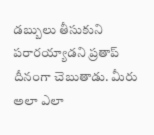డబ్బులు తీసుకుని పరారయ్యాడని ప్రతాప్‌ దీనంగా చెబుతాడు. మీరు అలా ఎలా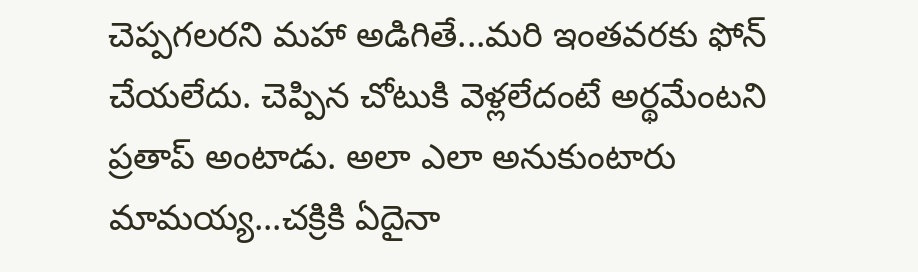చెప్పగలరని మహా అడిగితే...మరి ఇంతవరకు ఫోన్ చేయలేదు. చెప్పిన చోటుకి వెళ్లలేదంటే అర్థమేంటని ప్రతాప్ అంటాడు. అలా ఎలా అనుకుంటారు మామయ్య...చక్రికి ఏదైనా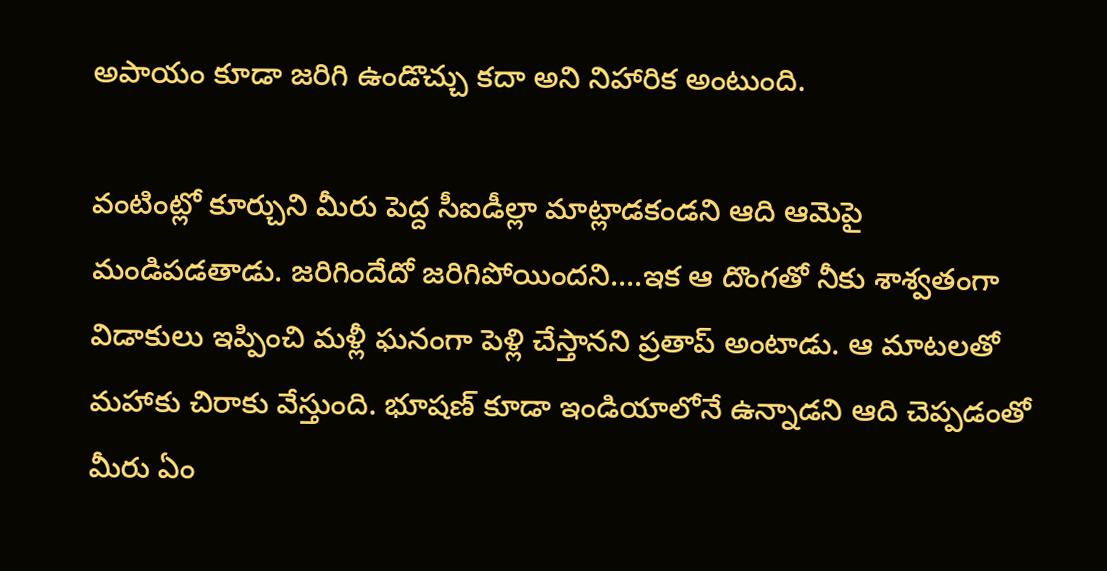అపాయం కూడా జరిగి ఉండొచ్చు కదా అని నిహారిక అంటుంది.

వంటింట్లో కూర్చుని మీరు పెద్ద సీఐడీల్లా మాట్లాడకండని ఆది ఆమెపై మండిపడతాడు. జరిగిందేదో జరిగిపోయిందని....ఇక ఆ దొంగతో నీకు శాశ్వతంగా విడాకులు ఇప్పించి మళ్లీ ఘనంగా పెళ్లి చేస్తానని ప్రతాప్‌ అంటాడు. ఆ మాటలతో మహాకు చిరాకు వేస్తుంది. భూషణ్‌ కూడా ఇండియాలోనే ఉన్నాడని ఆది చెప్పడంతో మీరు ఏం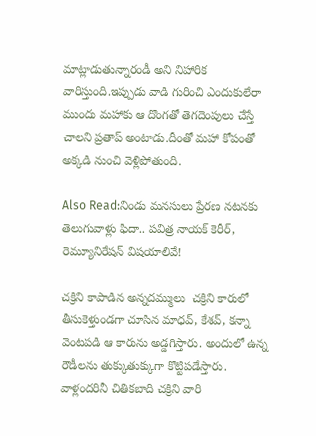మాట్లాడుతున్నారండీ అని నిహారిక వారిస్తుంది.ఇప్పుడు వాడి గురించి ఎందుకులేరా ముందు మహాకు ఆ దొంగతో తెగదెంపులు చేస్తే చాలని ప్రతాప్ అంటాడు.దీంతో మహా కోపంతో అక్కడి నుంచి వెళ్లిపోతుంది.

Also Read:నిండు మనసులు ప్రేరణ నటనకు తెలుగువాళ్లు ఫిదా.. పవిత్ర నాయక్ కెరీర్, రెమ్యూనిరేషన్ విషయాలివే!

చక్రిని కాపాడిన అన్నదమ్ములు  చక్రిని కారులో తీసుకెళ్తుండగా చూసిన మాధవ్‌, కేశవ్‌, కన్నా వెంటపడి ఆ కారును అడ్డగిస్తారు. అందులో ఉన్న రౌడీలను తుక్కుతుక్కుగా కొట్టిపడేస్తారు. వాళ్లందరినీ చితికబాది చక్రిని వారి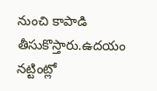నుంచి కాపాడి తీసుకొస్తారు.ఉదయం నట్టింట్లో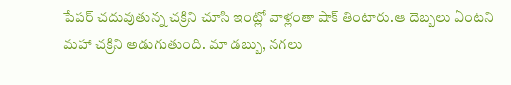పేపర్‌ చదువుతున్న చక్రిని చూసి ఇంట్లో వాళ్లంతా షాక్‌ తింటారు.ఆ దెబ్బలు ఏంటని మహా చక్రిని అడుగుతుంది. మా డబ్బు, నగలు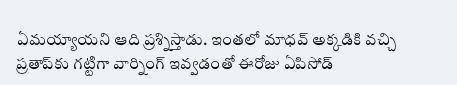ఏమయ్యాయని ఆది ప్రశ్నిస్తాడు. ఇంతలో మాధవ్‌ అక్కడికి వచ్చి ప్రతాప్‌కు గట్టిగా వార్నింగ్ ఇవ్వడంతో ఈరోజు ఏపిసోడ్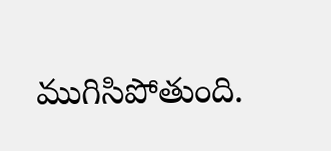ముగిసిపోతుంది.